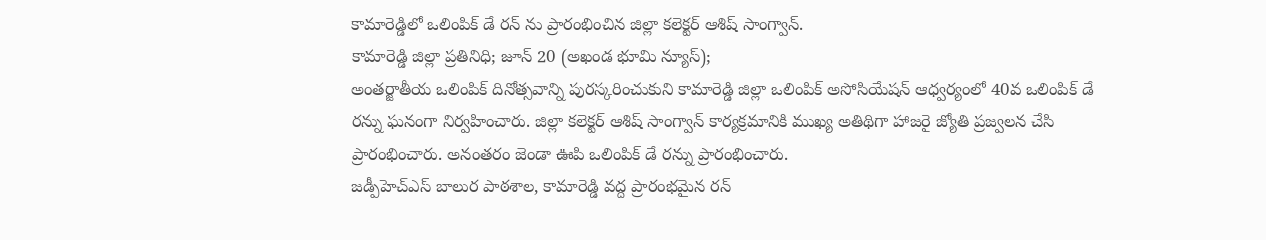కామారెడ్డిలో ఒలింపిక్ డే రన్ ను ప్రారంభించిన జిల్లా కలెక్టర్ ఆశిష్ సాంగ్వాన్.
కామారెడ్డి జిల్లా ప్రతినిధి; జూన్ 20 (అఖండ భూమి న్యూస్);
అంతర్జాతీయ ఒలింపిక్ దినోత్సవాన్ని పురస్కరించుకుని కామారెడ్డి జిల్లా ఒలింపిక్ అసోసియేషన్ ఆధ్వర్యంలో 40వ ఒలింపిక్ డే రన్ను ఘనంగా నిర్వహించారు. జిల్లా కలెక్టర్ ఆశిష్ సాంగ్వాన్ కార్యక్రమానికి ముఖ్య అతిథిగా హాజరై జ్యోతి ప్రజ్వలన చేసి ప్రారంభించారు. అనంతరం జెండా ఊపి ఒలింపిక్ డే రన్ను ప్రారంభించారు.
జడ్పీహెచ్ఎస్ బాలుర పాఠశాల, కామారెడ్డి వద్ద ప్రారంభమైన రన్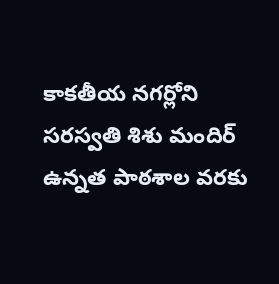కాకతీయ నగర్లోని సరస్వతి శిశు మందిర్ ఉన్నత పాఠశాల వరకు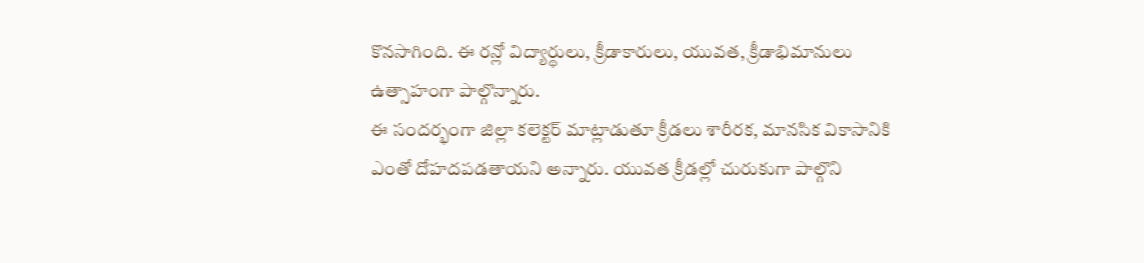కొనసాగింది. ఈ రన్లో విద్యార్థులు, క్రీడాకారులు, యువత, క్రీడాభిమానులు ఉత్సాహంగా పాల్గొన్నారు.
ఈ సందర్భంగా జిల్లా కలెక్టర్ మాట్లాడుతూ క్రీడలు శారీరక, మానసిక వికాసానికి ఎంతో దోహదపడతాయని అన్నారు. యువత క్రీడల్లో చురుకుగా పాల్గొని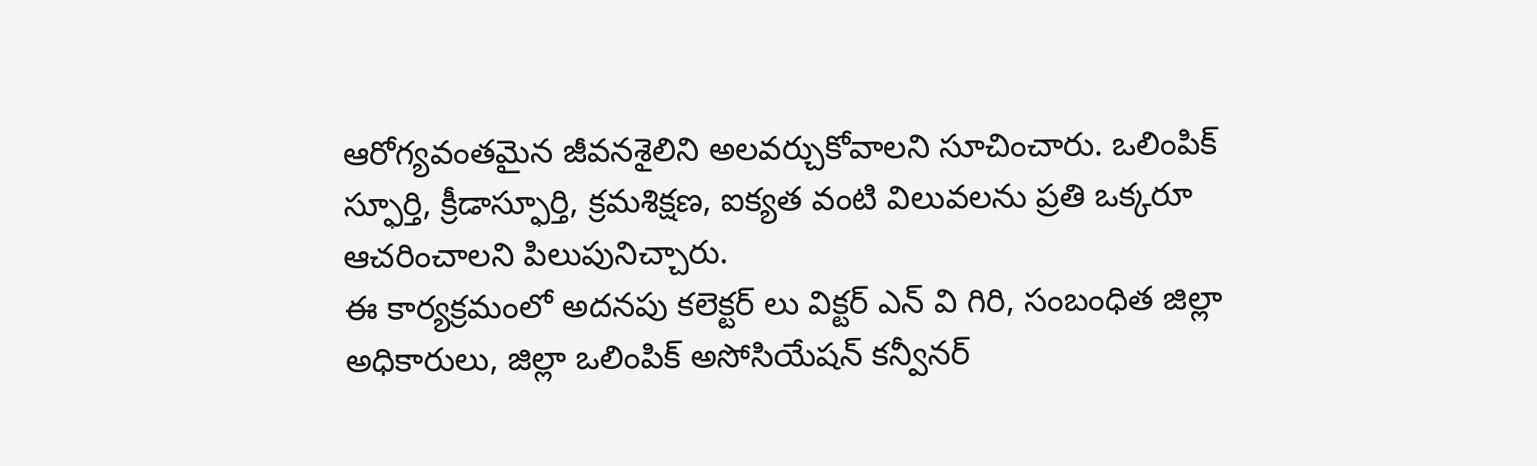ఆరోగ్యవంతమైన జీవనశైలిని అలవర్చుకోవాలని సూచించారు. ఒలింపిక్ స్ఫూర్తి, క్రీడాస్ఫూర్తి, క్రమశిక్షణ, ఐక్యత వంటి విలువలను ప్రతి ఒక్కరూ ఆచరించాలని పిలుపునిచ్చారు.
ఈ కార్యక్రమంలో అదనపు కలెక్టర్ లు విక్టర్ ఎన్ వి గిరి, సంబంధిత జిల్లా అధికారులు, జిల్లా ఒలింపిక్ అసోసియేషన్ కన్వీనర్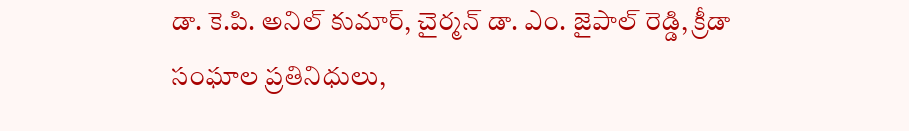డా. కె.పి. అనిల్ కుమార్, చైర్మన్ డా. ఎం. జైపాల్ రెడ్డి, క్రీడా సంఘాల ప్రతినిధులు,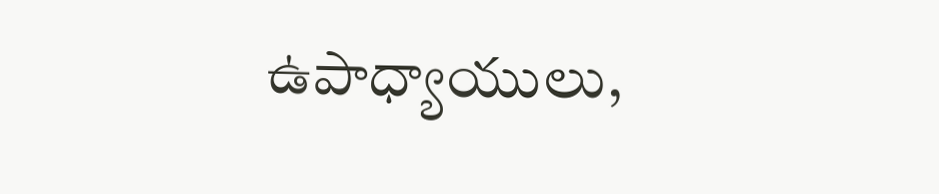ఉపాధ్యాయులు,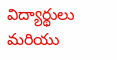విద్యార్థులు మరియు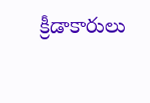క్రీడాకారులు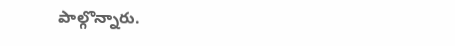పాల్గొన్నారు.